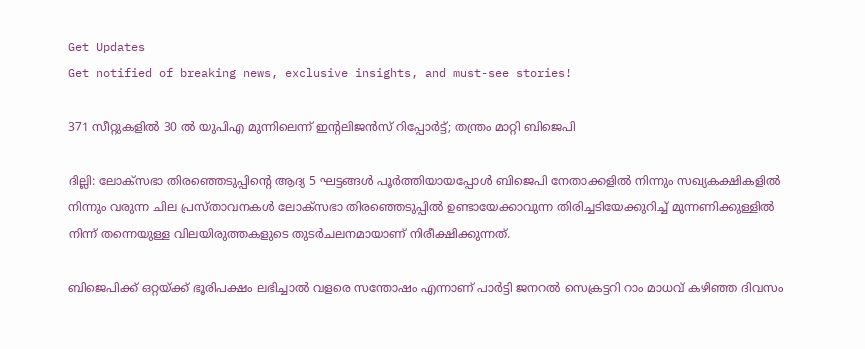Get Updates
Get notified of breaking news, exclusive insights, and must-see stories!

371 സീറ്റുകളില്‍ 30 ല്‍ യുപിഎ മുന്നിലെന്ന് ഇന്‍റലിജന്‍സ് റിപ്പോര്‍ട്ട്; തന്ത്രം മാറ്റി ബിജെപി

ദില്ലി: ലോക്സഭാ തിരഞ്ഞെടുപ്പിന്‍റെ ആദ്യ 5 ഘട്ടങ്ങള്‍ പൂര്‍ത്തിയായപ്പോള്‍ ബിജെപി നേതാക്കളില്‍ നിന്നും സഖ്യകക്ഷികളില്‍ നിന്നും വരുന്ന ചില പ്രസ്താവനകള്‍ ലോക്സഭാ തിരഞ്ഞെടുപ്പില്‍ ഉണ്ടായേക്കാവുന്ന തിരിച്ചടിയേക്കുറിച്ച് മുന്നണിക്കുള്ളില്‍ നിന്ന് തന്നെയുള്ള വിലയിരുത്തകളുടെ തുടര്‍ചലനമായാണ് നിരീക്ഷിക്കുന്നത്.

ബിജെപിക്ക് ഒറ്റയ്ക്ക് ഭൂരിപക്ഷം ലഭിച്ചാല്‍ വളരെ സന്തോഷം എന്നാണ് പാര്‍ട്ടി ജനറല്‍ സെക്രട്ടറി റാം മാധവ് കഴിഞ്ഞ ദിവസം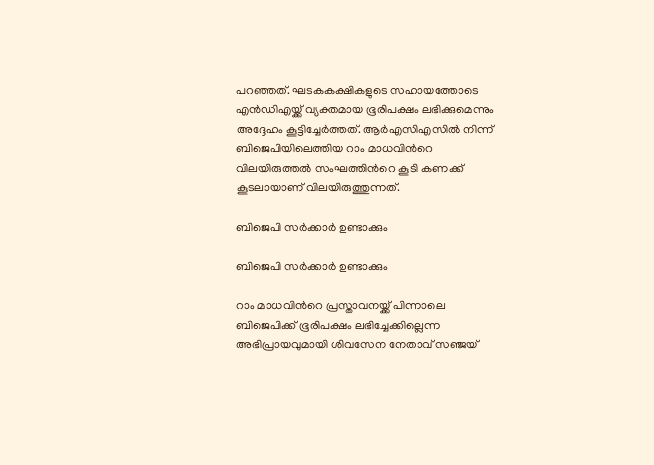പറഞ്ഞത്. ഘടകകക്ഷികളുടെ സഹായത്തോടെ എന്‍ഡിഎയ്ക്ക് വ്യക്തമായ ഭൂരിപക്ഷം ലഭിക്കുമെന്നും അദ്ദേഹം കൂട്ടിച്ചേര്‍ത്തത്. ആര്‍എസിഎസില്‍ നിന്ന് ബിജെപിയിലെത്തിയ റാം മാധവിന്‍റെ വിലയിരുത്തല്‍ സംഘത്തിന്‍റെ കൂടി കണക്ക് കൂടലായാണ് വിലയിരുത്തുന്നത്.

ബിജെപി സര്‍ക്കാര്‍ ഉണ്ടാക്കും

ബിജെപി സര്‍ക്കാര്‍ ഉണ്ടാക്കും

റാം മാധവിന്‍റെ പ്രസ്താവനയ്ക്ക് പിന്നാലെ ബിജെപിക്ക് ഭൂരിപക്ഷം ലഭിച്ചേക്കില്ലെന്ന അഭിപ്രായവുമായി ശിവസേന നേതാവ് സഞ്ജയ്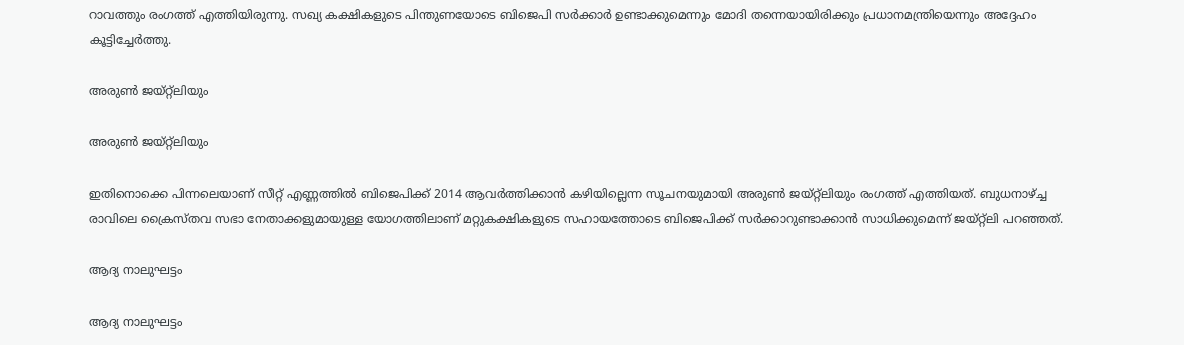റാവത്തും രംഗത്ത് എത്തിയിരുന്നു. സഖ്യ കക്ഷികളുടെ പിന്തുണയോടെ ബിജെപി സര്‍ക്കാര്‍ ഉണ്ടാക്കുമെന്നും മോദി തന്നെയായിരിക്കും പ്രധാനമന്ത്രിയെന്നും അദ്ദേഹം കൂട്ടിച്ചേര്‍ത്തു.

അരുണ്‍ ജയ്റ്റ്ലിയും

അരുണ്‍ ജയ്റ്റ്ലിയും

ഇതിനൊക്കെ പിന്നലെയാണ് സീറ്റ് എണ്ണത്തില്‍ ബിജെപിക്ക് 2014 ആവര്‍ത്തിക്കാന്‍ കഴിയില്ലെന്ന സൂചനയുമായി അരുണ്‍ ജയ്റ്റ്ലിയും രംഗത്ത് എത്തിയത്. ബുധനാഴ്ച്ച രാവിലെ ക്രൈസ്തവ സഭാ നേതാക്കളുമായുള്ള യോഗത്തിലാണ് മറ്റുകക്ഷികളുടെ സഹായത്തോടെ ബിജെപിക്ക് സര്‍ക്കാറുണ്ടാക്കാന്‍ സാധിക്കുമെന്ന് ജയ്റ്റ്ലി പറഞ്ഞത്.

ആദ്യ നാലുഘട്ടം

ആദ്യ നാലുഘട്ടം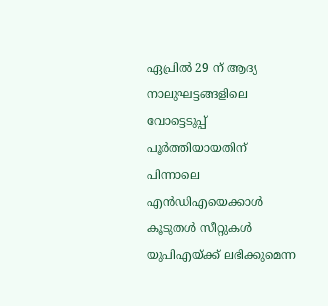ഏപ്രില്‍ 29 ന് ആദ്യ നാലുഘട്ടങ്ങളിലെ വോട്ടെടുപ്പ് പൂര്‍ത്തിയായതിന് പിന്നാലെ എന്‍ഡിഎയെക്കാള്‍ കൂടുതള്‍ സീറ്റുകള്‍ യുപിഎയ്ക്ക് ലഭിക്കുമെന്ന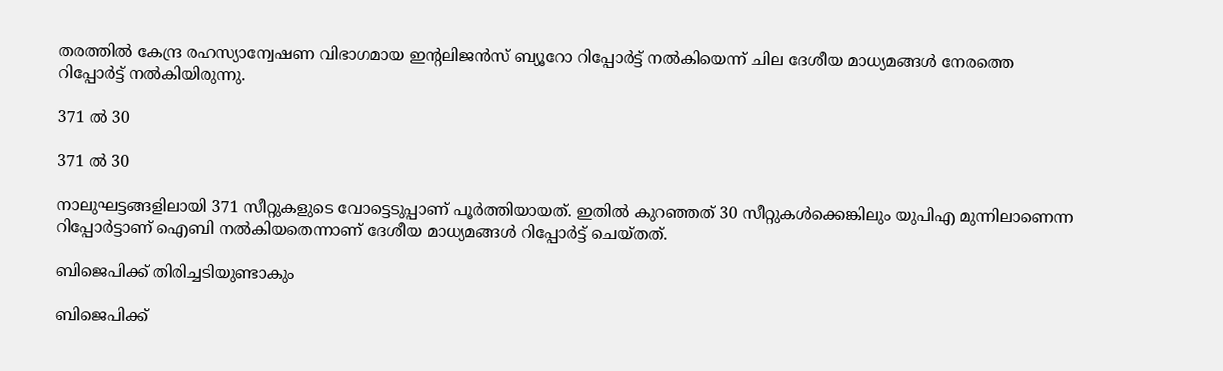തരത്തില്‍ കേന്ദ്ര രഹസ്യാന്വേഷണ വിഭാഗമായ ഇന്‍റലിജന്‍സ് ബ്യൂറോ റിപ്പോര്‍ട്ട് നല്‍കിയെന്ന് ചില ദേശീയ മാധ്യമങ്ങള്‍ നേരത്തെ റിപ്പോര്‍ട്ട് നല്‍കിയിരുന്നു.

371 ല്‍ 30

371 ല്‍ 30

നാലുഘട്ടങ്ങളിലായി 371 സീറ്റുകളുടെ വോട്ടെടുപ്പാണ് പൂര്‍ത്തിയായത്. ഇതില്‍ കുറഞ്ഞത് 30 സീറ്റുകള്‍ക്കെങ്കിലും യുപിഎ മുന്നിലാണെന്ന റിപ്പോര്‍ട്ടാണ് ഐബി നല്‍കിയതെന്നാണ് ദേശീയ മാധ്യമങ്ങള്‍ റിപ്പോര്‍ട്ട് ചെയ്തത്.

ബിജെപിക്ക് തിരിച്ചടിയുണ്ടാകും

ബിജെപിക്ക്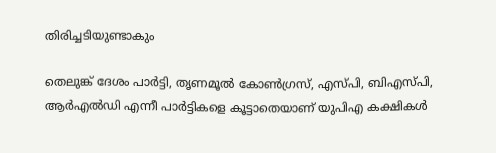തിരിച്ചടിയുണ്ടാകും

തെലുങ്ക് ദേശം പാര്‍ട്ടി, ത‍ൃണമൂല്‍ കോണ്‍ഗ്രസ്, എസ്പി, ബിഎസ്പി, ആര്‍എല്‍ഡി എന്നീ പാര്‍ട്ടികളെ കൂട്ടാതെയാണ് യുപിഎ കക്ഷികള്‍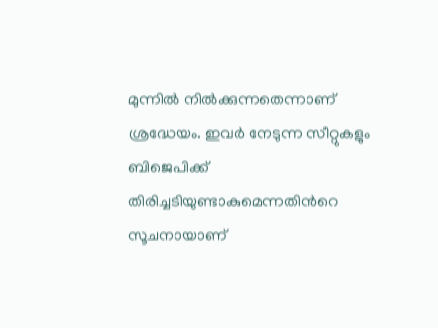മുന്നില്‍ നില്‍ക്കുന്നതെന്നാണ് ശ്രദ്ധേയം. ഇവര്‍ നേടുന്ന സീറ്റുകളും ബിജെപിക്ക് തിരിച്ചടിയുണ്ടാകുമെന്നതിന്‍റെ സൂചനായാണ്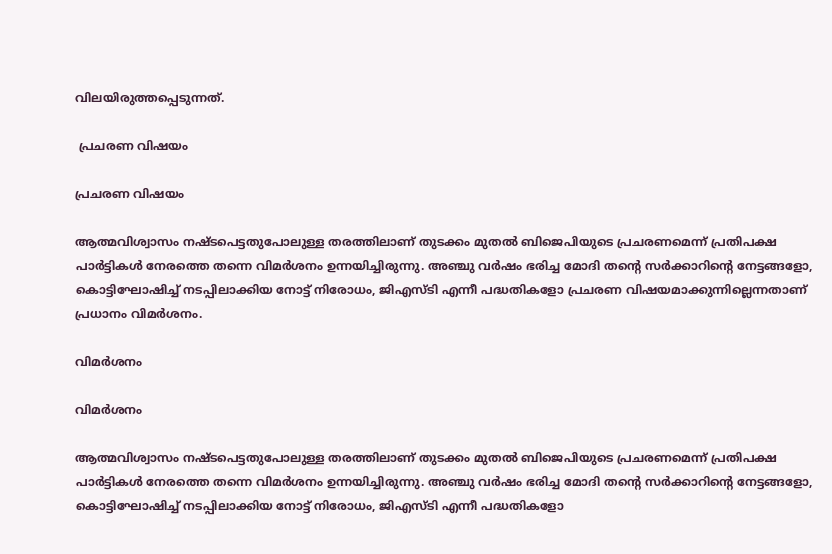വിലയിരുത്തപ്പെടുന്നത്.

 പ്രചരണ വിഷയം

പ്രചരണ വിഷയം

ആത്മവിശ്വാസം നഷ്ടപെട്ടതുപോലുള്ള തരത്തിലാണ് തുടക്കം മുതല്‍ ബിജെപിയുടെ പ്രചരണമെന്ന് പ്രതിപക്ഷ പാര്‍ട്ടികള്‍ നേരത്തെ തന്നെ വിമര്‍ശനം ഉന്നയിച്ചിരുന്നു. അഞ്ചു വര്‍ഷം ഭരിച്ച മോദി തന്‍റെ സര്‍ക്കാറിന്‍റെ നേട്ടങ്ങളോ, കൊട്ടിഘോഷിച്ച് നടപ്പിലാക്കിയ നോട്ട് നിരോധം, ജിഎസ്ടി എന്നീ പദ്ധതികളോ പ്രചരണ വിഷയമാക്കുന്നില്ലെന്നതാണ് പ്രധാനം വിമര്‍ശനം.

വിമര്‍ശനം

വിമര്‍ശനം

ആത്മവിശ്വാസം നഷ്ടപെട്ടതുപോലുള്ള തരത്തിലാണ് തുടക്കം മുതല്‍ ബിജെപിയുടെ പ്രചരണമെന്ന് പ്രതിപക്ഷ പാര്‍ട്ടികള്‍ നേരത്തെ തന്നെ വിമര്‍ശനം ഉന്നയിച്ചിരുന്നു. അഞ്ചു വര്‍ഷം ഭരിച്ച മോദി തന്‍റെ സര്‍ക്കാറിന്‍റെ നേട്ടങ്ങളോ, കൊട്ടിഘോഷിച്ച് നടപ്പിലാക്കിയ നോട്ട് നിരോധം, ജിഎസ്ടി എന്നീ പദ്ധതികളോ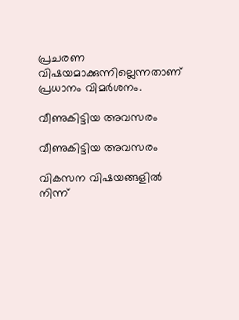പ്രചരണ വിഷയമാക്കുന്നില്ലെന്നതാണ് പ്രധാനം വിമര്‍ശനം.

വീണുകിട്ടിയ അവസരം

വീണുകിട്ടിയ അവസരം

വികസന വിഷയങ്ങളില്‍ നിന്ന്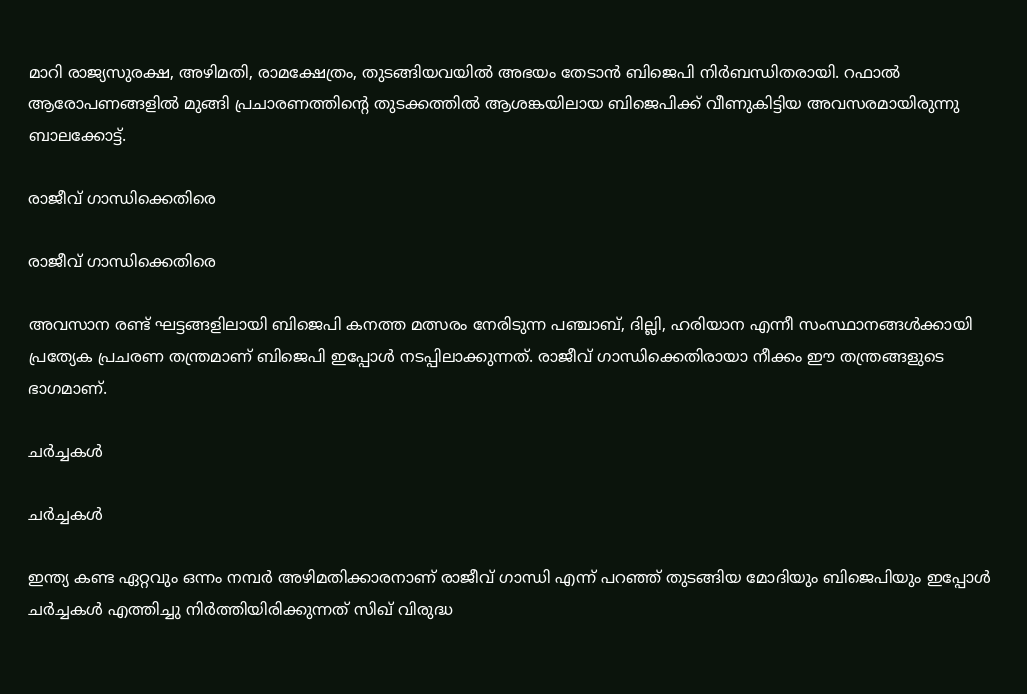മാറി രാജ്യസുരക്ഷ, അഴിമതി, രാമക്ഷേത്രം, തുടങ്ങിയവയില്‍ അഭയം തേടാന്‍ ബിജെപി നിര്‍ബന്ധിതരായി. റഫാല്‍ ആരോപണങ്ങളില്‍ മുങ്ങി പ്രചാരണത്തിന്‍റെ തുടക്കത്തില്‍ ആശങ്കയിലായ ബിജെപിക്ക് വീണുകിട്ടിയ അവസരമായിരുന്നു ബാലക്കോട്ട്.

രാജീവ് ഗാന്ധിക്കെതിരെ

രാജീവ് ഗാന്ധിക്കെതിരെ

അവസാന രണ്ട് ഘട്ടങ്ങളിലായി ബിജെപി കനത്ത മത്സരം നേരിടുന്ന പഞ്ചാബ്, ദില്ലി, ഹരിയാന എന്നീ സംസ്ഥാനങ്ങള്‍ക്കായി പ്രത്യേക പ്രചരണ തന്ത്രമാണ് ബിജെപി ഇപ്പോള്‍ നടപ്പിലാക്കുന്നത്. രാജീവ് ഗാന്ധിക്കെതിരായാ നീക്കം ഈ തന്ത്രങ്ങളുടെ ഭാഗമാണ്.

ചര്‍ച്ചകള്‍

ചര്‍ച്ചകള്‍

ഇന്ത്യ കണ്ട ഏറ്റവും ഒന്നം നമ്പര്‍ അഴിമതിക്കാരനാണ് രാജീവ് ഗാന്ധി എന്ന് പറഞ്ഞ് തുടങ്ങിയ മോദിയും ബിജെപിയും ഇപ്പോള്‍ ചര്‍ച്ചകള്‍ എത്തിച്ചു നിര്‍ത്തിയിരിക്കുന്നത് സിഖ് വിരുദ്ധ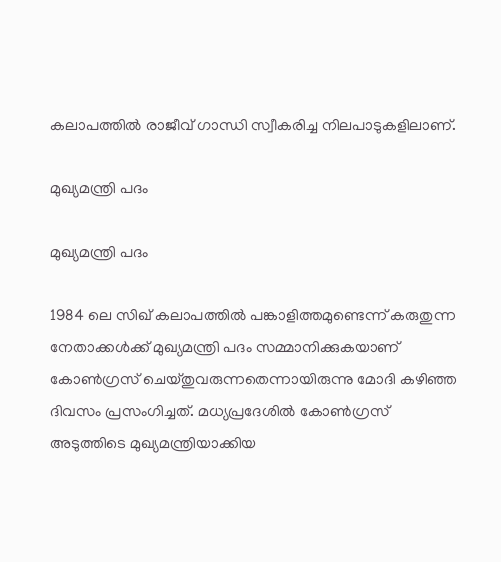കലാപത്തില്‍ രാജീവ് ഗാന്ധി സ്വീകരിച്ച നിലപാടുകളിലാണ്.

മുഖ്യമന്ത്രി പദം

മുഖ്യമന്ത്രി പദം

1984 ലെ സിഖ് കലാപത്തില്‍ പങ്കാളിത്തമുണ്ടെന്ന് കരുതുന്ന നേതാക്കള്‍ക്ക് മുഖ്യമന്ത്രി പദം സമ്മാനിക്കുകയാണ് കോണ്‍ഗ്രസ് ചെയ്തുവരുന്നതെന്നായിരുന്നു മോദി കഴിഞ്ഞ ദിവസം പ്രസംഗിച്ചത്. മധ്യപ്രദേശില്‍ കോണ്‍ഗ്രസ് അടുത്തിടെ മുഖ്യമന്ത്രിയാക്കിയ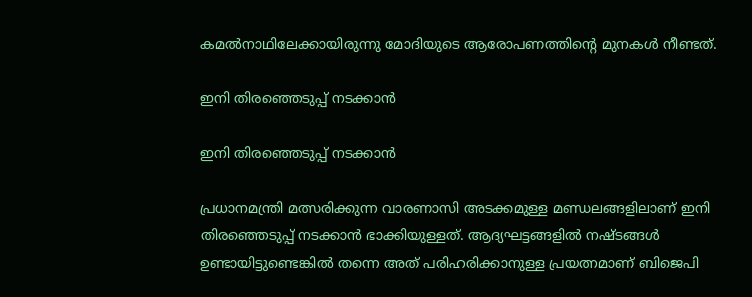കമല്‍നാഥിലേക്കായിരുന്നു മോദിയുടെ ആരോപണത്തിന്‍റെ മുനകള്‍ നീണ്ടത്.

ഇനി തിരഞ്ഞെടുപ്പ് നടക്കാന്‍

ഇനി തിരഞ്ഞെടുപ്പ് നടക്കാന്‍

പ്രധാനമന്ത്രി മത്സരിക്കുന്ന വാരണാസി അടക്കമുള്ള മണ്ഡലങ്ങളിലാണ് ഇനി തിരഞ്ഞെടുപ്പ് നടക്കാന്‍ ഭാക്കിയുള്ളത്. ആദ്യഘട്ടങ്ങളില്‍ നഷ്ടങ്ങള്‍ ഉണ്ടായിട്ടുണ്ടെങ്കില്‍ തന്നെ അത് പരിഹരിക്കാനുള്ള പ്രയത്നമാണ് ബിജെപി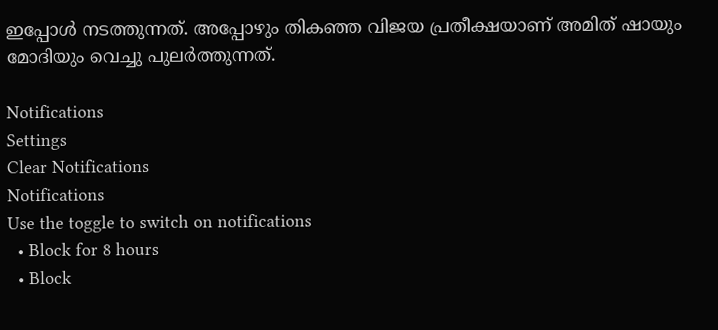ഇപ്പോള്‍ നടത്തുന്നത്. അപ്പോഴും തികഞ്ഞ വിജയ പ്രതീക്ഷയാണ് അമിത് ഷായും മോദിയും വെച്ചു പുലര്‍ത്തുന്നത്.

Notifications
Settings
Clear Notifications
Notifications
Use the toggle to switch on notifications
  • Block for 8 hours
  • Block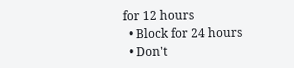for 12 hours
  • Block for 24 hours
  • Don't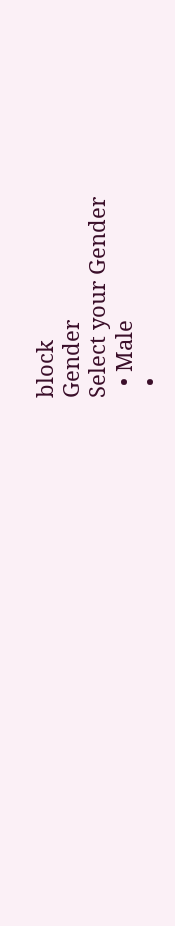block
Gender
Select your Gender
  • Male
  •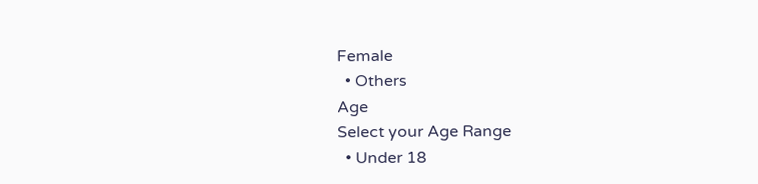Female
  • Others
Age
Select your Age Range
  • Under 18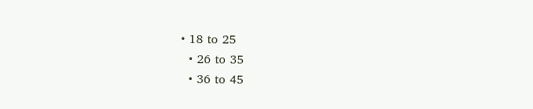• 18 to 25
  • 26 to 35
  • 36 to 45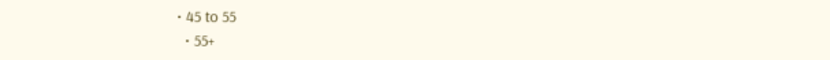• 45 to 55
  • 55+